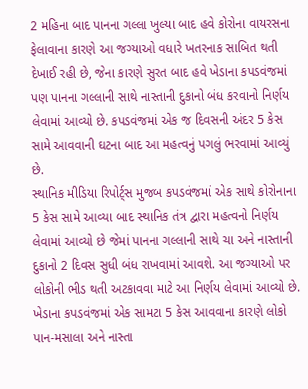2 મહિના બાદ પાનના ગલ્લા ખુલ્યા બાદ હવે કોરોના વાયરસના ફેલાવાના કારણે આ જગ્યાઓ વધારે ખતરનાક સાબિત થતી દેખાઈ રહી છે, જેના કારણે સુરત બાદ હવે ખેડાના કપડવંજમાં પણ પાનના ગલ્લાની સાથે નાસ્તાની દુકાનો બંધ કરવાનો નિર્ણય લેવામાં આવ્યો છે. કપડવંજમાં એક જ દિવસની અંદર 5 કેસ સામે આવવાની ઘટના બાદ આ મહત્વનું પગલું ભરવામાં આવ્યું છે.
સ્થાનિક મીડિયા રિપોર્ટ્સ મુજબ કપડવંજમાં એક સાથે કોરોનાના 5 કેસ સામે આવ્યા બાદ સ્થાનિક તંત્ર દ્વારા મહત્વનો નિર્ણય લેવામાં આવ્યો છે જેમાં પાનના ગલ્લાની સાથે ચા અને નાસ્તાની દુકાનો 2 દિવસ સુધી બંધ રાખવામાં આવશે. આ જગ્યાઓ પર લોકોની ભીડ થતી અટકાવવા માટે આ નિર્ણય લેવામાં આવ્યો છે.
ખેડાના કપડવંજમાં એક સામટા 5 કેસ આવવાના કારણે લોકો પાન-મસાલા અને નાસ્તા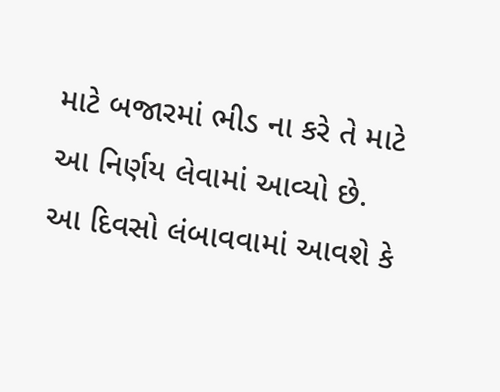માટે બજારમાં ભીડ ના કરે તે માટે આ નિર્ણય લેવામાં આવ્યો છે. આ દિવસો લંબાવવામાં આવશે કે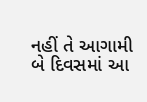નહીં તે આગામી બે દિવસમાં આ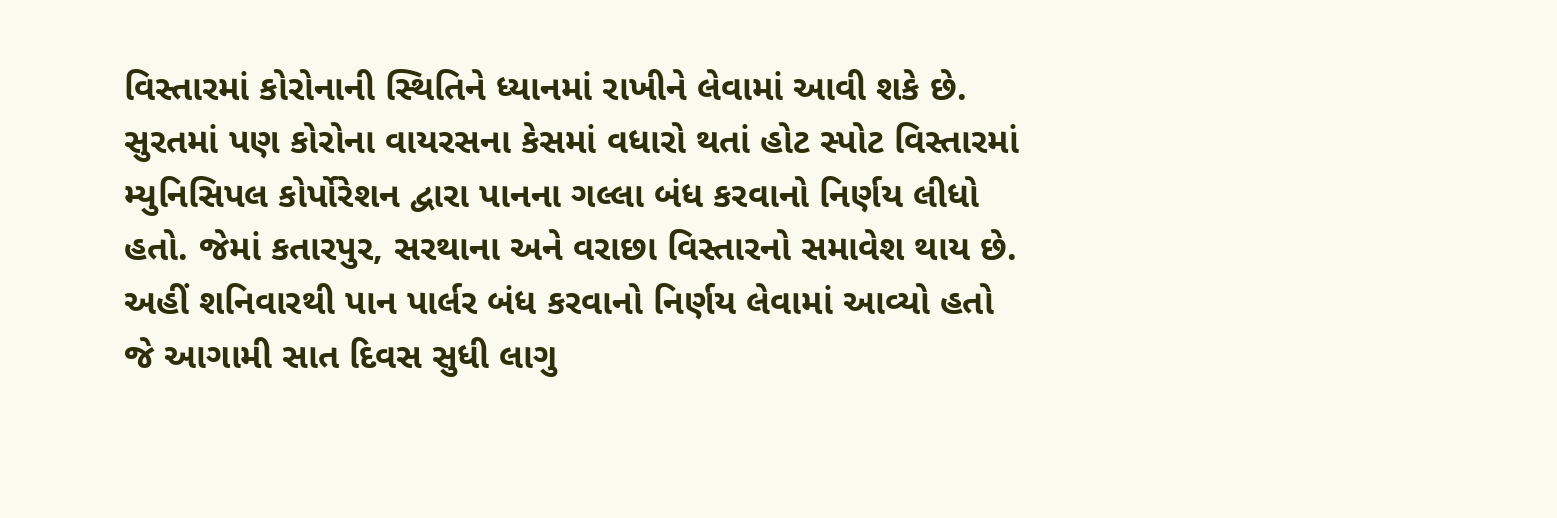વિસ્તારમાં કોરોનાની સ્થિતિને ધ્યાનમાં રાખીને લેવામાં આવી શકે છે.
સુરતમાં પણ કોરોના વાયરસના કેસમાં વધારો થતાં હોટ સ્પોટ વિસ્તારમાં મ્યુનિસિપલ કોર્પોરેશન દ્વારા પાનના ગલ્લા બંધ કરવાનો નિર્ણય લીધો હતો. જેમાં કતારપુર, સરથાના અને વરાછા વિસ્તારનો સમાવેશ થાય છે. અહીં શનિવારથી પાન પાર્લર બંધ કરવાનો નિર્ણય લેવામાં આવ્યો હતો જે આગામી સાત દિવસ સુધી લાગુ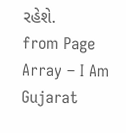રહેશે.
from Page Array – I Am Gujarat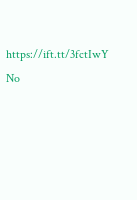https://ift.tt/3fctIwY
No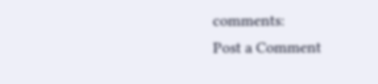comments:
Post a Comment